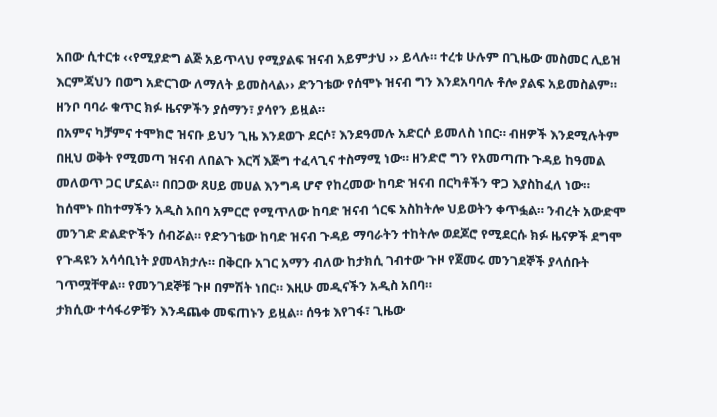አበው ሲተርቱ ‹‹የሚያድግ ልጅ አይጥላህ የሚያልፍ ዝናብ አይምታህ ›› ይላሉ። ተረቱ ሁሉም በጊዜው መስመር ሊይዝ እርምጃህን በወግ አድርገው ለማለት ይመስላል›› ድንገቴው የሰሞኑ ዝናብ ግን እንደአባባሉ ቶሎ ያልፍ አይመስልም። ዘንቦ ባባራ ቁጥር ክፉ ዜናዎችን ያሰማን፣ ያሳየን ይዟል።
በአምና ካቻምና ተሞክሮ ዝናቡ ይህን ጊዜ እንደወጉ ደርሶ፣ እንደዓመሉ አድርሶ ይመለስ ነበር። ብዘዎች እንደሚሉትም በዚህ ወቅት የሚመጣ ዝናብ ለበልጉ እርሻ እጅግ ተፈላጊና ተስማሚ ነው። ዘንድሮ ግን የአመጣጡ ጉዳይ ከዓመል መለወጥ ጋር ሆኗል። በበጋው ጸሀይ መሀል እንግዳ ሆኖ የከረመው ከባድ ዝናብ በርካቶችን ዋጋ እያስከፈለ ነው።
ከሰሞኑ በከተማችን አዲስ አበባ አምርሮ የሚጥለው ከባድ ዝናብ ጎርፍ አስከትሎ ህይወትን ቀጥፏል። ንብረት አውድሞ መንገድ ድልድዮችን ሰብሯል። የድንገቴው ከባድ ዝናብ ጉዳይ ማባራትን ተከትሎ ወደጆሮ የሚደርሱ ክፉ ዜናዎች ደግሞ የጉዳዩን አሳሳቢነት ያመላክታሉ። በቅርቡ አገር አማን ብለው ከታክሲ ገብተው ጉዞ የጀመሩ መንገደኞች ያላሰቡት ገጥሟቸዋል። የመንገደኞቹ ጉዞ በምሽት ነበር። እዚሁ መዲናችን አዲስ አበባ።
ታክሲው ተሳፋሪዎቹን እንዳጨቀ መፍጠኑን ይዟል። ሰዓቱ እየገፋ፣ ጊዜው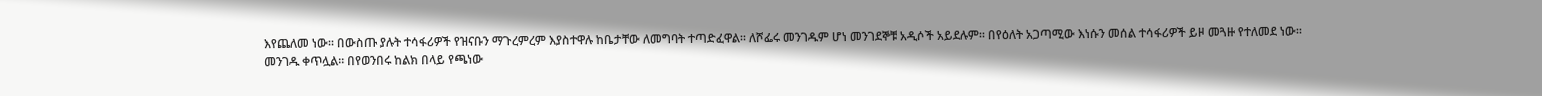እየጨለመ ነው። በውስጡ ያሉት ተሳፋሪዎች የዝናቡን ማጉረምረም እያስተዋሉ ከቤታቸው ለመግባት ተጣድፈዋል። ለሾፌሩ መንገዱም ሆነ መንገደኞቹ አዲሶች አይደሉም። በየዕለት አጋጣሚው እነሱን መሰል ተሳፋሪዎች ይዞ መጓዙ የተለመደ ነው።
መንገዱ ቀጥሏል። በየወንበሩ ከልክ በላይ የጫነው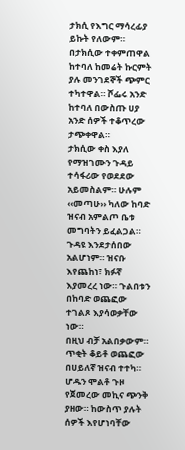ታክሲ የእግር ማሳረፊያ ይኩት የለውም። በታክሲው ተቀምጠዋል ከተባለ ከመሬት ኩርምት ያሉ መንገደኞች ጭምር ተካተዋል። ሾፌሩ አንድ ከተባለ በውስጡ ሀያ አንድ ሰዎች ተቆጥረው ታጭቀዋል።
ታክሲው ቀስ እያለ የማዝገሙን ጉዳይ ተሳፋሪው የወደደው አይመስልም። ሁሉም ‹‹መጣሁ›› ካለው ከባድ ዝናብ አምልጦ ቤቱ መግባትን ይፈልጋል። ጉዳዩ እንደታሰበው አልሆነም። ዝናቡ እየጨከነ፣ ክፉኛ እያመረረ ነው። ጉልበቱን በከባድ ወጨፎው ተገልጾ እያሳወቃቸው ነው።
በዚህ ብቻ አልበቃውም። ጥቂት ቆይቶ ወጨፎው በሀይለኛ ዝናብ ተተካ። ሆዱን ሞልቶ ጉዞ የጀመረው መኪና ጭንቅ ያዘው። ከውስጥ ያሉት ሰዎች እየሆነባቸው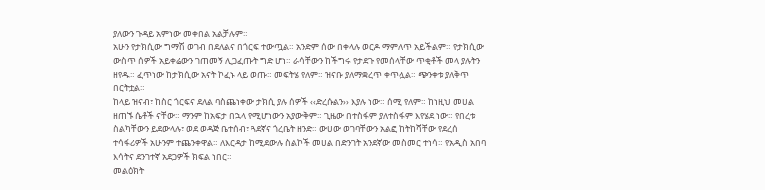ያለውን ጉዳይ አምነው መቀበል አልቻሉም።
አሁን የታክሲው ግማሽ ወገብ በደለልና በጎርፍ ተውጧል። አንድም ሰው በቀላሉ ወርዶ ማምለጥ አይችልም። የታክሲው ውስጥ ሰዎች አይቀሬውን ገጠመኝ ሊጋፈጡት ግድ ሆነ። ራሳቸውን ከችግሩ የታደጉ የመሰላቸው ጥቂቶች መላ ያሉትን ዘየዱ። ፈጥነው ከታክሲው አናት ኮፈኑ ላይ ወጡ። መፍትሄ የለም። ዝናቡ ያለማቋረጥ ቀጥሏል። ጭንቀቱ ያለቅጥ በርትቷል።
ከላይ ዝናብ፣ ከስር ጎርፍና ደለል ባስጨነቀው ታክሲ ያሉ ሰዎች ‹‹ድረሱልን›› እያሉ ነው። ሰሚ የለም። ከነዚህ መሀል ዘጠኙ ሴቶች ናቸው። ማንም ከአፍታ በኋላ የሚሆነውን አያውቅም። ጊዜው በተስፋም ያለተስፋም እየሄደ ነው። የበረቱ ስልካቸውን ይደውላሉ፣ ወደ ወዳጅ ቤተሰብ፣ ጓደኛና ጎረቤት ዘንድ። ውሀው ወገባቸውን አልፎ ከትከሻቸው የደረሰ ተሳፋሪዎች አሁንም ተጨንቀዋል። ለእርዳታ ከሚደውሉ ስልኮች መሀል በድንገት አንደኛው መስመር ተነሳ። የአዲስ አበባ እሳትና ደንገተኛ አደጋዎች ክፍል ነበር።
መልዕክት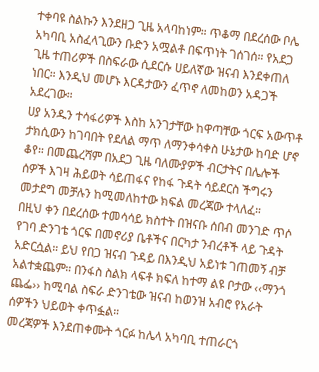ተቀባዩ ስልኩን እንደዘጋ ጊዜ አላባከነም። ጥቆማ በደረሰው ቦሌ አካባቢ አስፈላጊውን ቡድን አሟልቶ በፍጥነት ገሰገሰ። የአደጋ ጊዜ ተጠሪዎች በስፍራው ሲደርሱ ሀይለኛው ዝናብ እንደቀጠለ ነበር። እንዲህ መሆኑ እርዳታውን ፈጥኖ ለመከወን አዳጋች አደረገው።
ሀያ አንዱን ተሳፋሪዎች እስከ አንገታቸው ከዋጣቸው ጎርፍ አውጥቶ ታክሲውን ከገባበት የደለል ማጥ ለማንቀሳቀስ ሁኔታው ከባድ ሆኖ ቆየ። በመጨረሻም በአደጋ ጊዜ ባለሙያዎች ብርታትና በሌሎች ሰዎች እገዛ ሕይወት ሳይጠፋና የከፋ ጉዳት ሳይደርስ ችግሩን መታደግ መቻሉን ከሚመለከተው ክፍል መረጃው ተላለፈ።
በዚህ ቀን በደረሰው ተመሳሳይ ክስተት በዝናቡ ሰበብ መንገድ ጥሶ የገባ ድንገቴ ጎርፍ በመኖሪያ ቤቶችና በርካታ ንብረቶች ላይ ጉዳት አድርሷል። ይህ የበጋ ዝናብ ጉዳይ በእንዲህ አይነቱ ገጠመኝ ብቻ አልተቋጨም። በንፋስ ስልክ ላፍቶ ክፍለ ከተማ ልዩ ቦታው ‹‹ማንጎ ጨፌ›› ከሚባል ስፍራ ድንገቴው ዝናብ ከወንዝ አብሮ የአራት ሰዎችን ህይወት ቀጥፏል።
መረጃዎች እንደጠቀሙት ጎርፉ ከሌላ አካባቢ ተጠራርጎ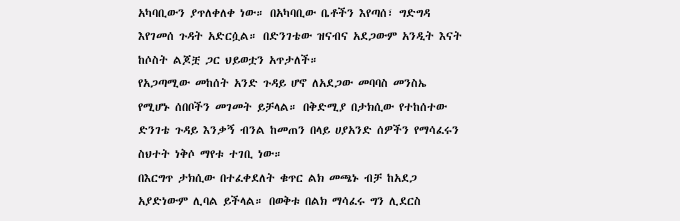አካባቢውን ያጥለቀለቀ ነው። በአካባቢው ቤቶችን እየጣሰ፣ ግድግዳ እየገመሰ ጉዳት አድርሷል። በድንገቴው ዝናብና አደጋውም አንዲት እናት ከሶስት ልጆቿ ጋር ህይወቷን አጥታለች።
የአጋጣሚው መከሰት አንድ ጉዳይ ሆኖ ለአደጋው መባባስ መንስኤ የሚሆኑ ሰበቦችን መገመት ይቻላል። በቅድሚያ በታክሲው የተከሰተው ድንገቴ ጉዳይ እንቃኝ ብንል ከመጠን በላይ ሀያአንድ ሰዎችን የማሳፈሩን ስህተት ነቅሶ ማየቱ ተገቢ ነው።
በእርግጥ ታክሲው በተፈቀደለት ቁጥር ልክ መጫኑ ብቻ ከአደጋ አያድነውም ሊባል ይችላል። በወቅቱ በልክ ማሳፈሩ ግን ሊደርስ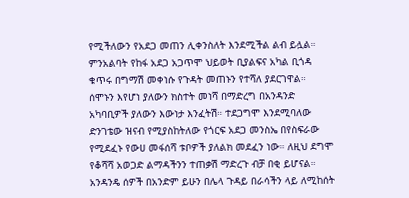የሚችለውን የአደጋ መጠን ሊቀንስለት እንደሚችል ልብ ይሏል። ምንአልባት የከፋ አደጋ አጋጥሞ ህይወት ቢያልፍና አካል ቢጎዳ ቁጥሩ በግማሽ መቀነሱ የጉዳት መጠኑን የተሻለ ያደርገዋል።
ሰሞኑን እየሆነ ያለውን ክስተት መነሻ በማድረግ በአንዳንድ አካባቢዎች ያለውን እውነታ እንፈትሽ። ተደጋግሞ እንደሚባለው ድንገቴው ዝናብ የሚያስከትለው የጎርፍ አደጋ መንስኤ በየስፍራው የሚደፈኑ የውሀ መፋሰሻ ቱቦዎች ያለልክ መደፈን ነው። ለዚህ ደግሞ የቆሻሻ አወጋድ ልማዳችንን ተጠቃሽ ማድረጉ ብቻ በቂ ይሆናል።
አንዳንዴ ሰዎች በአንድም ይሁን በሌላ ጉዳይ በራሳችን ላይ ለሚከሰት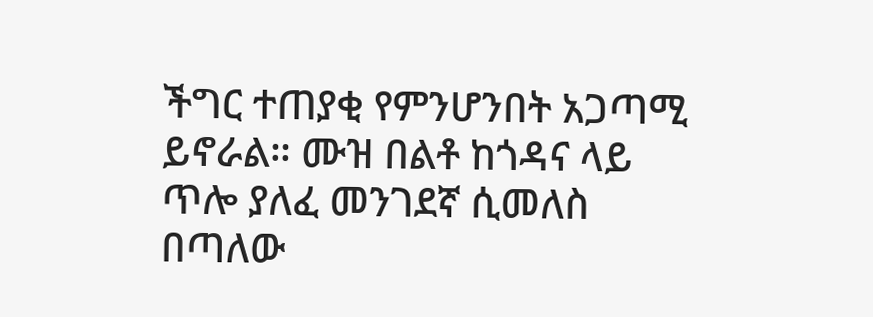ችግር ተጠያቂ የምንሆንበት አጋጣሚ ይኖራል። ሙዝ በልቶ ከጎዳና ላይ ጥሎ ያለፈ መንገደኛ ሲመለስ በጣለው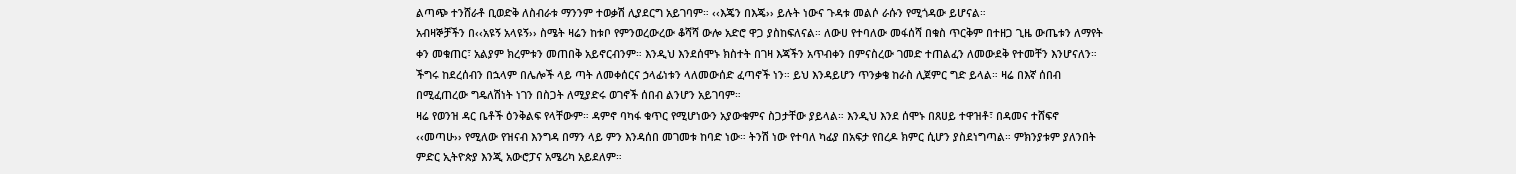ልጣጭ ተንሸራቶ ቢወድቅ ለስብራቱ ማንንም ተወቃሽ ሊያደርግ አይገባም። ‹‹እጄን በእጄ›› ይሉት ነውና ጉዳቱ መልሶ ራሱን የሚጎዳው ይሆናል።
አብዛኞቻችን በ‹‹አዩኝ አላዩኝ›› ስሜት ዛሬን ከቱቦ የምንወረውረው ቆሻሻ ውሎ አድሮ ዋጋ ያስከፍለናል። ለውሀ የተባለው መፋሰሻ በቁስ ጥርቅም በተዘጋ ጊዜ ውጤቱን ለማየት ቀን መቁጠር፣ አልያም ክረምቱን መጠበቅ አይኖርብንም። እንዲህ እንደሰሞኑ ክስተት በገዛ እጃችን አጥብቀን በምናስረው ገመድ ተጠልፈን ለመውደቅ የተመቸን እንሆናለን።
ችግሩ ከደረሰብን በኋላም በሌሎች ላይ ጣት ለመቀሰርና ኃላፊነቱን ላለመውሰድ ፈጣኖች ነን። ይህ እንዳይሆን ጥንቃቄ ከራስ ሊጀምር ግድ ይላል። ዛሬ በእኛ ሰበብ በሚፈጠረው ግዴለሽነት ነገን በስጋት ለሚያድሩ ወገኖች ሰበብ ልንሆን አይገባም።
ዛሬ የወንዝ ዳር ቤቶች ዕንቅልፍ የላቸውም። ዳምኖ ባካፋ ቁጥር የሚሆነውን አያውቁምና ስጋታቸው ያይላል። እንዲህ እንደ ሰሞኑ በጸሀይ ተዋዝቶ፣ በዳመና ተሸፍኖ ‹‹መጣሁ›› የሚለው የዝናብ እንግዳ በማን ላይ ምን እንዳሰበ መገመቱ ከባድ ነው። ትንሽ ነው የተባለ ካፊያ በአፍታ የበረዶ ክምር ሲሆን ያስደነግጣል። ምክንያቱም ያለንበት ምድር ኢትዮጵያ እንጂ አውሮፓና አሜሪካ አይደለም።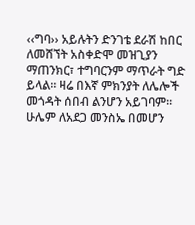‹‹ግባ›› አይሉትን ድንገቴ ደራሽ ከበር ለመሸኘት አስቀድሞ መዝጊያን ማጠንክር፣ ተግባርንም ማጥራት ግድ ይላል። ዛሬ በእኛ ምክንያት ለሌሎች መጎዳት ሰበብ ልንሆን አይገባም። ሁሌም ለአደጋ መንስኤ በመሆን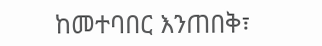ከመተባበር እንጠበቅ፣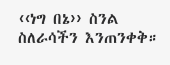‹‹ነግ በኔ›› ስንል ስለራሳችን እንጠንቀቅ።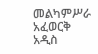መልካምሥራ አፈወርቅ
አዲስ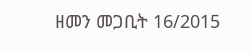ዘመን መጋቢት 16/2015